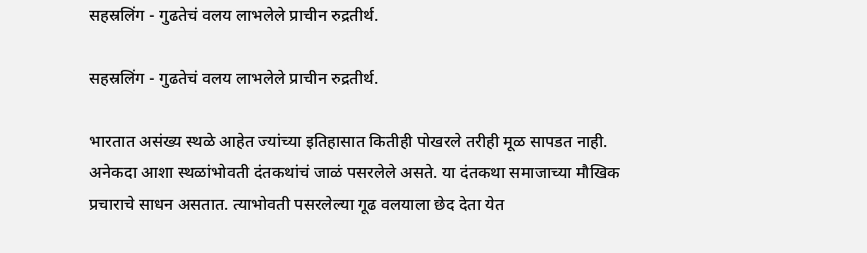सहस्रलिंग - गुढतेचं वलय लाभलेले प्राचीन रुद्रतीर्थ.

सहस्रलिंग - गुढतेचं वलय लाभलेले प्राचीन रुद्रतीर्थ.

भारतात असंख्य स्थळे आहेत ज्यांच्या इतिहासात कितीही पोखरले तरीही मूळ सापडत नाही. अनेकदा आशा स्थळांभोवती दंतकथांचं जाळं पसरलेले असते. या दंतकथा समाजाच्या मौखिक प्रचाराचे साधन असतात. त्याभोवती पसरलेल्या गूढ वलयाला छेद देता येत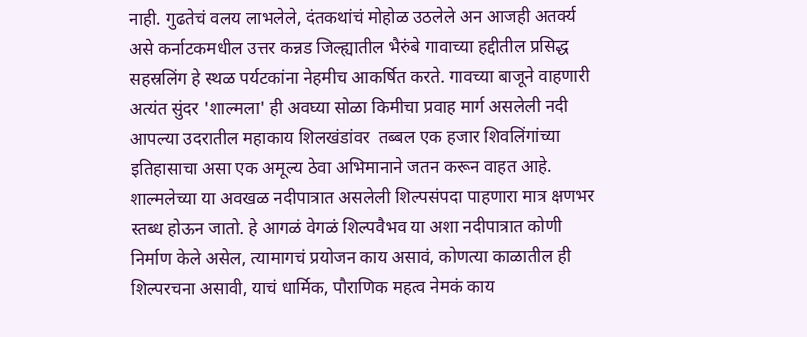नाही. गुढतेचं वलय लाभलेले, दंतकथांचं मोहोळ उठलेले अन आजही अतर्क्य असे कर्नाटकमधील उत्तर कन्नड जिल्ह्यातील भैरुंबे गावाच्या हद्दीतील प्रसिद्ध सहस्रलिंग हे स्थळ पर्यटकांना नेहमीच आकर्षित करते. गावच्या बाजूने वाहणारी अत्यंत सुंदर 'शाल्मला' ही अवघ्या सोळा किमीचा प्रवाह मार्ग असलेली नदी आपल्या उदरातील महाकाय शिलखंडांवर  तब्बल एक हजार शिवलिंगांच्या इतिहासाचा असा एक अमूल्य ठेवा अभिमानाने जतन करून वाहत आहे. शाल्मलेच्या या अवखळ नदीपात्रात असलेली शिल्पसंपदा पाहणारा मात्र क्षणभर स्तब्ध होऊन जातो. हे आगळं वेगळं शिल्पवैभव या अशा नदीपात्रात कोणी निर्माण केले असेल, त्यामागचं प्रयोजन काय असावं, कोणत्या काळातील ही शिल्परचना असावी, याचं धार्मिक, पौराणिक महत्व नेमकं काय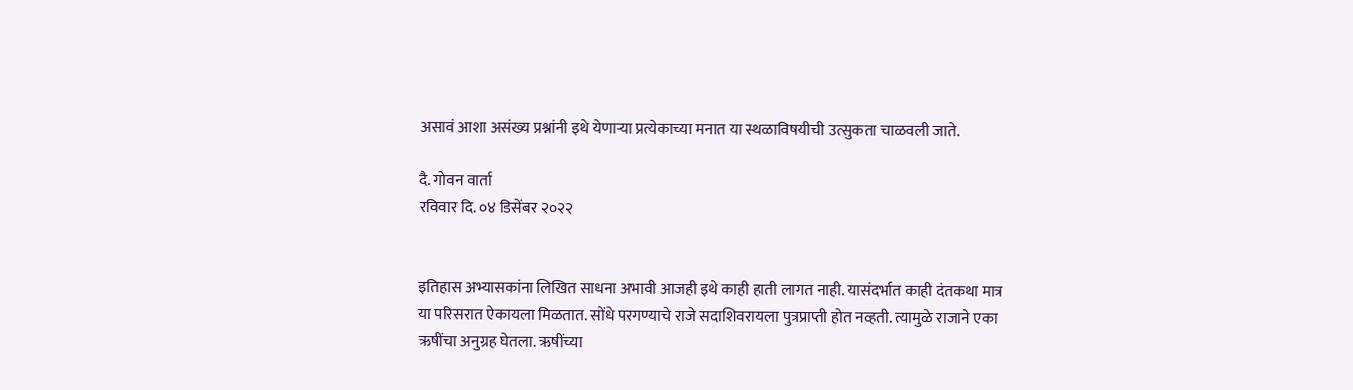असावं आशा असंख्य प्रश्नांनी इथे येणाऱ्या प्रत्येकाच्या मनात या स्थळाविषयीची उत्सुकता चाळवली जाते.

दै. गोवन वार्ता
रविवार दि. ०४ डिसेंबर २०२२


इतिहास अभ्यासकांना लिखित साधना अभावी आजही इथे काही हाती लागत नाही. यासंदर्भात काही दंतकथा मात्र या परिसरात ऐकायला मिळतात. सोंधे परगण्याचे राजे सदाशिवरायला पुत्रप्राप्ती होत नव्हती. त्यामुळे राजाने एका ऋषींचा अनुग्रह घेतला. ऋषींच्या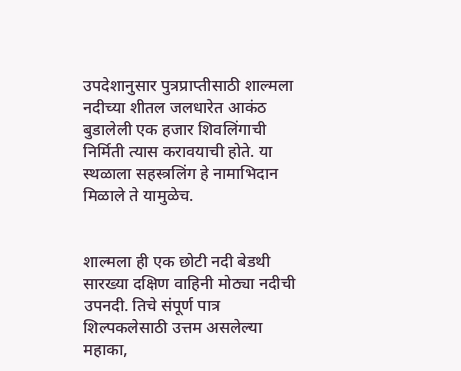उपदेशानुसार पुत्रप्राप्तीसाठी शाल्मला नदीच्या शीतल जलधारेत आकंठ बुडालेली एक हजार शिवलिंगाची निर्मिती त्यास करावयाची होते. या स्थळाला सहस्त्रलिंग हे नामाभिदान मिळाले ते यामुळेच.


शाल्मला ही एक छोटी नदी बेडथी सारख्या दक्षिण वाहिनी मोठ्या नदीची उपनदी. तिचे संपूर्ण पात्र शिल्पकलेसाठी उत्तम असलेल्या महाका,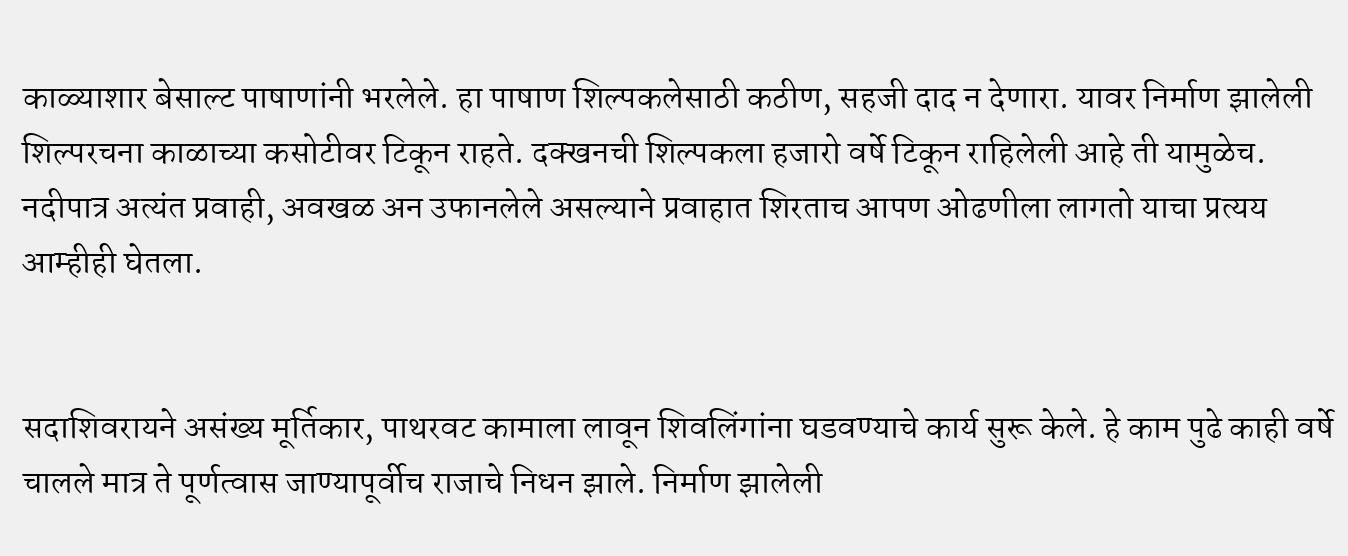काळ्याशार बेसाल्ट पाषाणांनी भरलेले. हा पाषाण शिल्पकलेसाठी कठीण, सहजी दाद न देणारा. यावर निर्माण झालेली शिल्परचना काळाच्या कसोटीवर टिकून राहते. दक्खनची शिल्पकला हजारो वर्षे टिकून राहिलेली आहे ती यामुळेच. नदीपात्र अत्यंत प्रवाही, अवखळ अन उफानलेले असल्याने प्रवाहात शिरताच आपण ओढणीला लागतो याचा प्रत्यय आम्हीही घेतला.


सदाशिवरायने असंख्य मूर्तिकार, पाथरवट कामाला लावून शिवलिंगांना घडवण्याचे कार्य सुरू केले. हे काम पुढे काही वर्षे चालले मात्र ते पूर्णत्वास जाण्यापूर्वीच राजाचे निधन झाले. निर्माण झालेली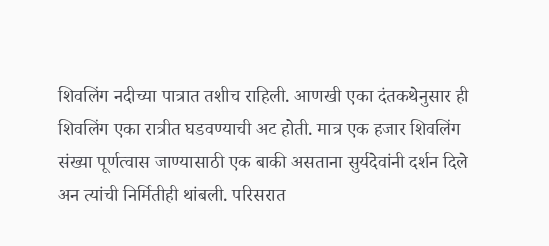शिवलिंग नदीच्या पात्रात तशीच राहिली. आणखी एका दंतकथेनुसार ही शिवलिंग एका रात्रीत घडवण्याची अट होती. मात्र एक हजार शिवलिंग संख्या पूर्णत्वास जाण्यासाठी एक बाकी असताना सुर्यदेवांनी दर्शन दिले अन त्यांची निर्मितीही थांबली. परिसरात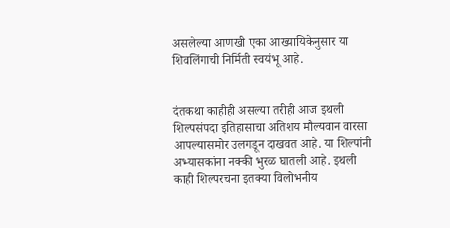असलेल्या आणखी एका आख्यायिकेनुसार या शिवलिंगाची निर्मिती स्वयंभू आहे.


दंतकथा काहीही असल्या तरीही आज इथली शिल्पसंपदा इतिहासाचा अतिशय मौल्यवान वारसा आपल्यासमोर उलगडून दाखवत आहे. या शिल्पांनी अभ्यासकांना नक्की भुरळ घातली आहे. इथली काही शिल्परचना इतक्या विलोभनीय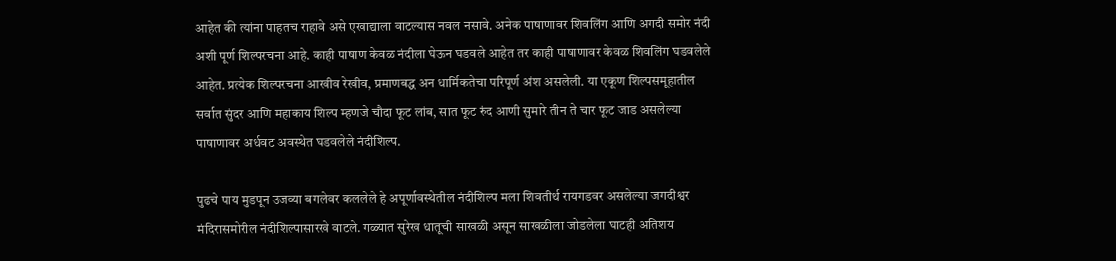आहेत की त्यांना पाहतच राहावे असे एखाद्याला वाटल्यास नवल नसावे. अनेक पाषाणावर शिवलिंग आणि अगदी समोर नंदी अशी पूर्ण शिल्परचना आहे. काही पाषाण केवळ नंदीला घेऊन घडवले आहेत तर काही पाषाणावर केवळ शिवलिंग घडवलेले आहेत. प्रत्येक शिल्परचना आखीव रेखीव, प्रमाणबद्ध अन धार्मिकतेचा परिपूर्ण अंश असलेली. या एकूण शिल्पसमूहातील सर्वात सुंदर आणि महाकाय शिल्प म्हणजे चौदा फूट लांब, सात फूट रुंद आणी सुमारे तीन ते चार फूट जाड असलेल्या पाषाणावर अर्धवट अवस्थेत घडवलेले नंदीशिल्प.

पुढचे पाय मुडपून उजव्या बगलेवर कललेले हे अपूर्णावस्थेतील नंदीशिल्प मला शिवतीर्थ रायगडवर असलेल्या जगदीश्वर मंदिरासमोरील नंदीशिल्पासारखे वाटले. गळ्यात सुरेख धातूची साखळी असून साखळीला जोडलेला घाटही अतिशय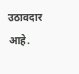उठावदार आहे.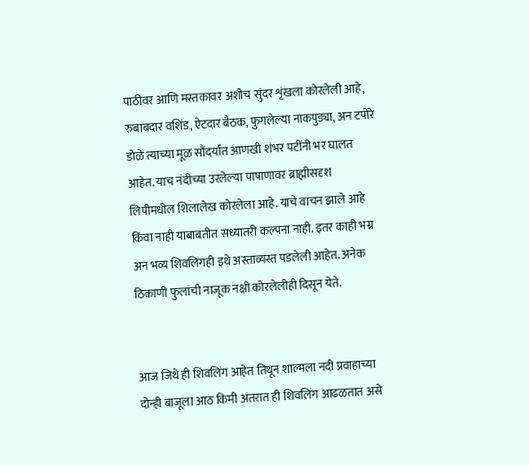पाठीवर आणि मस्तकावर अशीच सुंदर शृंखला कोरलेली आहे, रुबाबदार वशिंड, ऐटदार बैठक, फुगलेल्या नाकपुड्या, अन टपोरे डोळे त्याच्या मूळ सौंदर्यात आणखी शंभर पटींनी भर घालत आहेत. याच नंदीच्या उरलेल्या पाषाणावर ब्राह्मीसदृश लिपीमधील शिलालेख कोरलेला आहे. याचे वाचन झाले आहे किंवा नाही याबाबतीत सध्यातरी कल्पना नाही. इतर काही भग्न अन भव्य शिवलिंगही इथे अस्ताव्यस्त पडलेली आहेत. अनेक ठिकाणी फुलांची नाजूक नक्षी कोरलेलीही दिसून येते.


आज जिथे ही शिवलिंग आहेत तिथून शाल्मला नदी प्रवाहाच्या दोन्ही बाजूला आठ किमी अंतरात ही शिवलिंग आढळतात असे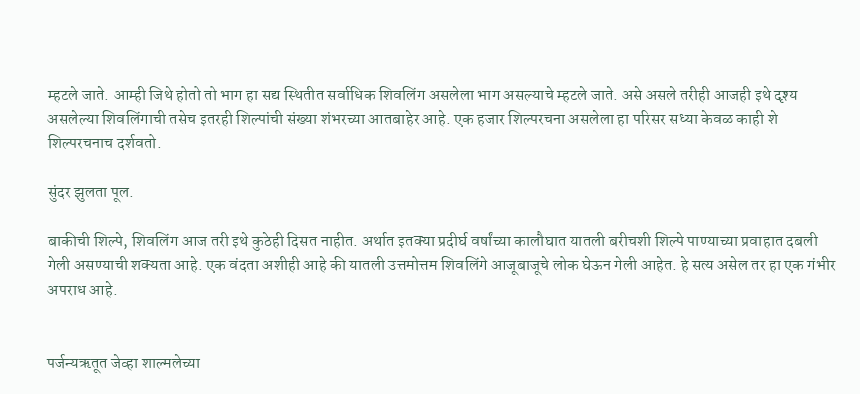म्हटले जाते. आम्ही जिथे होतो तो भाग हा सद्य स्थितीत सर्वाधिक शिवलिंग असलेला भाग असल्याचे म्हटले जाते. असे असले तरीही आजही इथे दृश्य असलेल्या शिवलिंगाची तसेच इतरही शिल्पांची संख्या शंभरच्या आतबाहेर आहे. एक हजार शिल्परचना असलेला हा परिसर सध्या केवळ काही शे शिल्परचनाच दर्शवतो.

सुंदर झुलता पूल.

बाकीची शिल्पे, शिवलिंग आज तरी इथे कुठेही दिसत नाहीत. अर्थात इतक्या प्रदीर्घ वर्षांच्या कालौघात यातली बरीचशी शिल्पे पाण्याच्या प्रवाहात दबली गेली असण्याची शक्यता आहे. एक वंदता अशीही आहे की यातली उत्तमोत्तम शिवलिंगे आजूबाजूचे लोक घेऊन गेली आहेत. हे सत्य असेल तर हा एक गंभीर अपराध आहे.


पर्जन्यऋतूत जेव्हा शाल्मलेच्या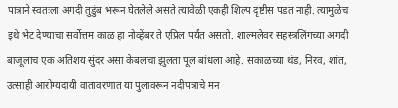पात्राने स्वतःला अगदी तुडुंब भरून घेतलेले असते त्यावेळी एकही शिल्प दृष्टीस पडत नाही. त्यामुळेच इथे भेट देण्याचा सर्वोत्तम काळ हा नोव्हेंबर ते एप्रिल पर्यंत असतो. शाल्मलेवर सहस्त्रलिंगच्या अगदी बाजूलाच एक अतिशय सुंदर असा केबलचा झुलता पूल बांधला आहे. सकाळच्या थंड, निरव, शांत, उत्साही आरोग्यदायी वातावरणात या पुलावरून नदीपत्राचे मन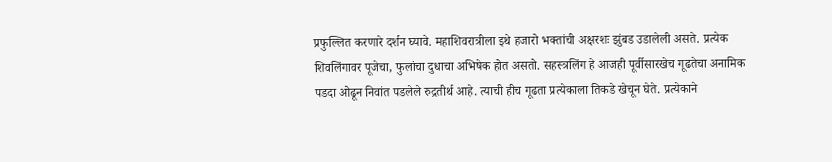प्रफुल्लित करणारे दर्शन घ्यावे. महाशिवरात्रीला इथे हजारो भक्तांची अक्षरशः झुंबड उडालेली असते. प्रत्येक शिवलिंगावर पूजेचा, फुलांचा दुधाचा अभिषेक होत असतो. सहस्त्रलिंग हे आजही पूर्वीसारखेच गूढतेचा अनामिक पडदा ओढून निवांत पडलेले रुद्रतीर्थ आहे. त्याची हीच गूढता प्रत्येकाला तिकडे खेचून घेते. प्रत्येकाने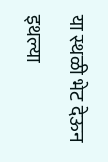या स्थळी भेट देऊन इथल्या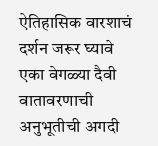ऐतिहासिक वारशाचं दर्शन जरूर घ्यावे एका वेगळ्या दैवी वातावरणाची अनुभूतीची अगदी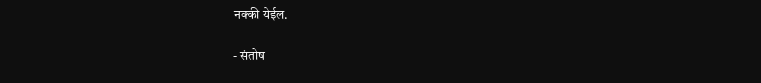नक्की येईल.

- संतोष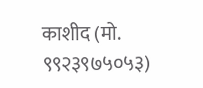काशीद (मो. ९९२३९७५०५३)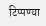टिप्पण्या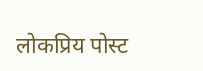लोकप्रिय पोस्ट